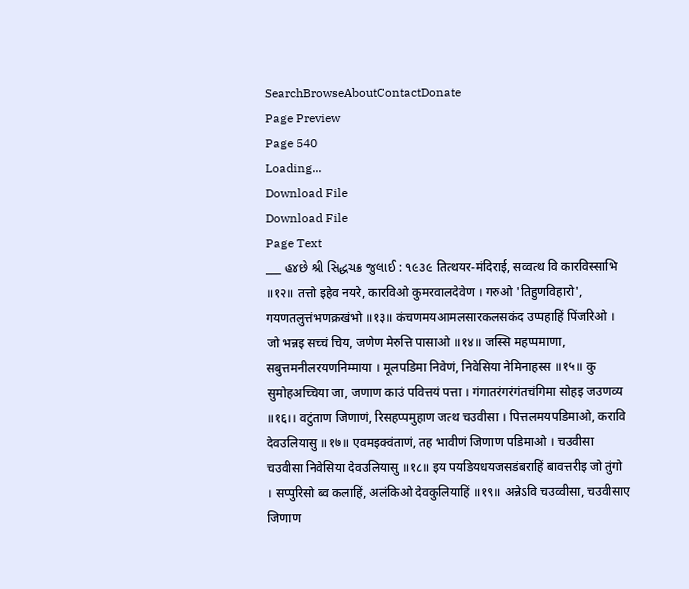SearchBrowseAboutContactDonate
Page Preview
Page 540
Loading...
Download File
Download File
Page Text
___ હ૪છે શ્રી સિદ્ધચક્ર જુલાઈ : ૧૯૩૯ तित्थयर-मंदिराई, सव्वत्थ वि कारविस्साभि ॥१२॥ तत्तो इहेव नयरे, कारविओ कुमरवालदेवेण । गरुओ 'तिहुणविहारो', गयणतलुत्तंभणक्रखंभो ॥१३॥ कंचणमयआमलसारकलसकंद उप्पहाहिं पिंजरिओ । जो भन्नइ सच्चं चिय, जणेण मेरुत्ति पासाओ ॥१४॥ जस्सि महप्पमाणा, सबुत्तमनीलरयणनिम्माया । मूलपडिमा निवेणं, निवेसिया नेमिनाहस्स ॥१५॥ कु सुमोहअच्चिया जा, जणाण काउं पवित्तयं पत्ता । गंगातरंगरंगंतचंगिमा सोहइ जउणव्य ॥१६।। वटुंताण जिणाणं, रिसहप्पमुहाण जत्थ चउवीसा । पित्तलमयपडिमाओ, करावि देवउलियासु ॥१७॥ एवमइक्वंताणं, तह भावीणं जिणाण पडिमाओ । चउवीसा चउवीसा निवेसिया देवउलियासु ॥१८॥ इय पयडियधयजसडंबराहिं बावत्तरीइ जो तुंगो । सप्पुरिसो ब्व कलाहिं, अलंकिओ देवकुलियाहिं ॥१९॥ अन्नेऽवि चउव्वीसा, चउवीसाए जिणाण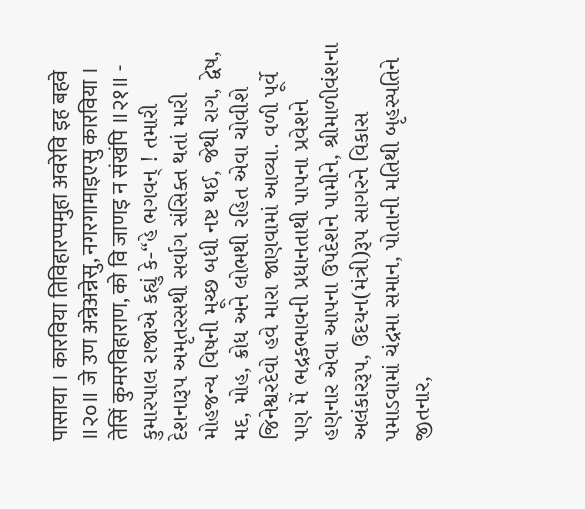पासाया । कारविया तिविहारप्पमुहा अवरेवि इह बहवे ॥२०॥ जे उण अन्नेअन्नेसु, नगरगामाइएसु कारविया । तेसिं कुमरविहाराण, को वि जाणइ न संखंपि ॥२१॥ - કુમારપાલ રાજાએ કહ્યું કે-“હે ભગવન્ ! તમારી દેશનારૂપ અમૃતરસથી સર્વાગ સંસિક્ત થતાં મારી મોહજન્ય વિષની મૂચ્છ બધી નષ્ટ થઈ, જેથી રાગ, દ્વેષ, મદ, મોહ, ક્રોધ અને લોભથી રહિત એવા ચોવીશે જિનેશ્વરદેવો હવે મારા જાણવામાં આવ્યા. વળી પૂર્વે પણ મેં ભદ્રકભાવની પ્રધાનતાથી પાપના પ્રવેશને હણનાર એવા આપના ઉપદેશને પામીને, શ્રીમાળીવંશના અલંકારરૂપ, ઉદયન(મંત્રી)રૂપ સાગરને વિકાસ પમાડવામાં ચંદ્રમા સમાન, પોતાની મતિથી બૃહસ્પતિને જીતનાર,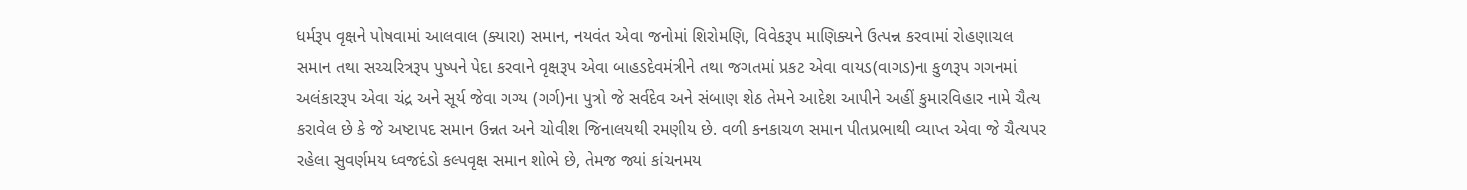ધર્મરૂપ વૃક્ષને પોષવામાં આલવાલ (ક્યારા) સમાન, નયવંત એવા જનોમાં શિરોમણિ, વિવેકરૂપ માણિક્યને ઉત્પન્ન કરવામાં રોહણાચલ સમાન તથા સચ્ચરિત્રરૂપ પુષ્પને પેદા કરવાને વૃક્ષરૂપ એવા બાહડદેવમંત્રીને તથા જગતમાં પ્રકટ એવા વાયડ(વાગડ)ના કુળરૂપ ગગનમાં અલંકારરૂપ એવા ચંદ્ર અને સૂર્ય જેવા ગગ્ય (ગર્ગ)ના પુત્રો જે સર્વદેવ અને સંબાણ શેઠ તેમને આદેશ આપીને અહીં કુમારવિહાર નામે ચૈત્ય કરાવેલ છે કે જે અષ્ટાપદ સમાન ઉન્નત અને ચોવીશ જિનાલયથી રમણીય છે. વળી કનકાચળ સમાન પીતપ્રભાથી વ્યાપ્ત એવા જે ચૈત્યપર રહેલા સુવર્ણમય ધ્વજદંડો કલ્પવૃક્ષ સમાન શોભે છે, તેમજ જ્યાં કાંચનમય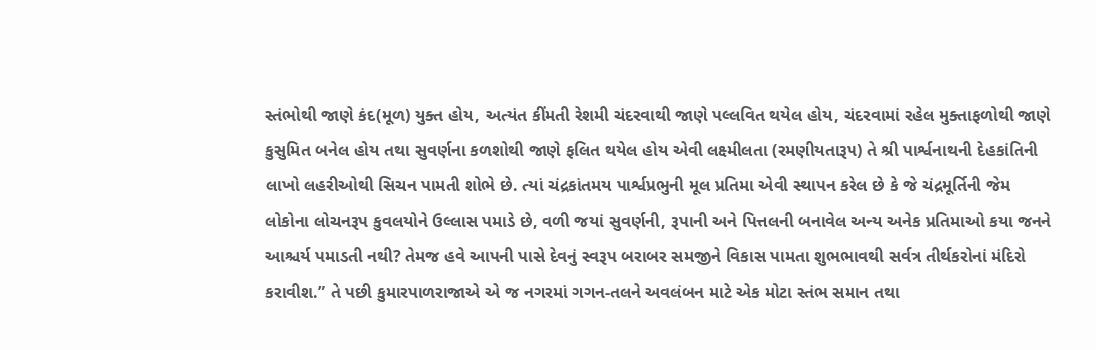સ્તંભોથી જાણે કંદ(મૂળ) યુક્ત હોય, અત્યંત કીંમતી રેશમી ચંદરવાથી જાણે પલ્લવિત થયેલ હોય, ચંદરવામાં રહેલ મુક્તાફળોથી જાણે કુસુમિત બનેલ હોય તથા સુવર્ણના કળશોથી જાણે ફલિત થયેલ હોય એવી લક્ષ્મીલતા (રમણીયતારૂપ) તે શ્રી પાર્શ્વનાથની દેહકાંતિની લાખો લહરીઓથી સિચન પામતી શોભે છે. ત્યાં ચંદ્રકાંતમય પાર્શ્વપ્રભુની મૂલ પ્રતિમા એવી સ્થાપન કરેલ છે કે જે ચંદ્રમૂર્તિની જેમ લોકોના લોચનરૂપ કુવલયોને ઉલ્લાસ પમાડે છે, વળી જયાં સુવર્ણની, રૂપાની અને પિત્તલની બનાવેલ અન્ય અનેક પ્રતિમાઓ કયા જનને આશ્ચર્ય પમાડતી નથી? તેમજ હવે આપની પાસે દેવનું સ્વરૂપ બરાબર સમજીને વિકાસ પામતા શુભભાવથી સર્વત્ર તીર્થકરોનાં મંદિરો કરાવીશ.” તે પછી કુમારપાળરાજાએ એ જ નગરમાં ગગન-તલને અવલંબન માટે એક મોટા સ્તંભ સમાન તથા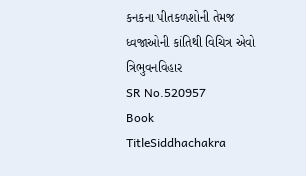કનકના પીતકળશોની તેમજ ધ્વજાઓની કાંતિથી વિચિત્ર એવો ત્રિભુવનવિહાર
SR No.520957
Book TitleSiddhachakra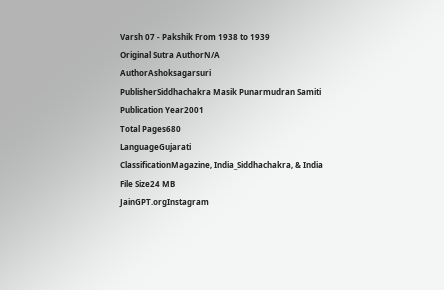Varsh 07 - Pakshik From 1938 to 1939
Original Sutra AuthorN/A
AuthorAshoksagarsuri
PublisherSiddhachakra Masik Punarmudran Samiti
Publication Year2001
Total Pages680
LanguageGujarati
ClassificationMagazine, India_Siddhachakra, & India
File Size24 MB
JainGPT.orgInstagram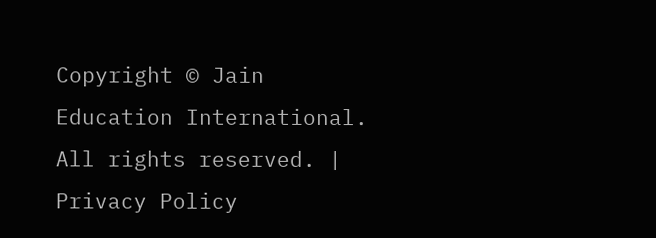Copyright © Jain Education International. All rights reserved. | Privacy Policy